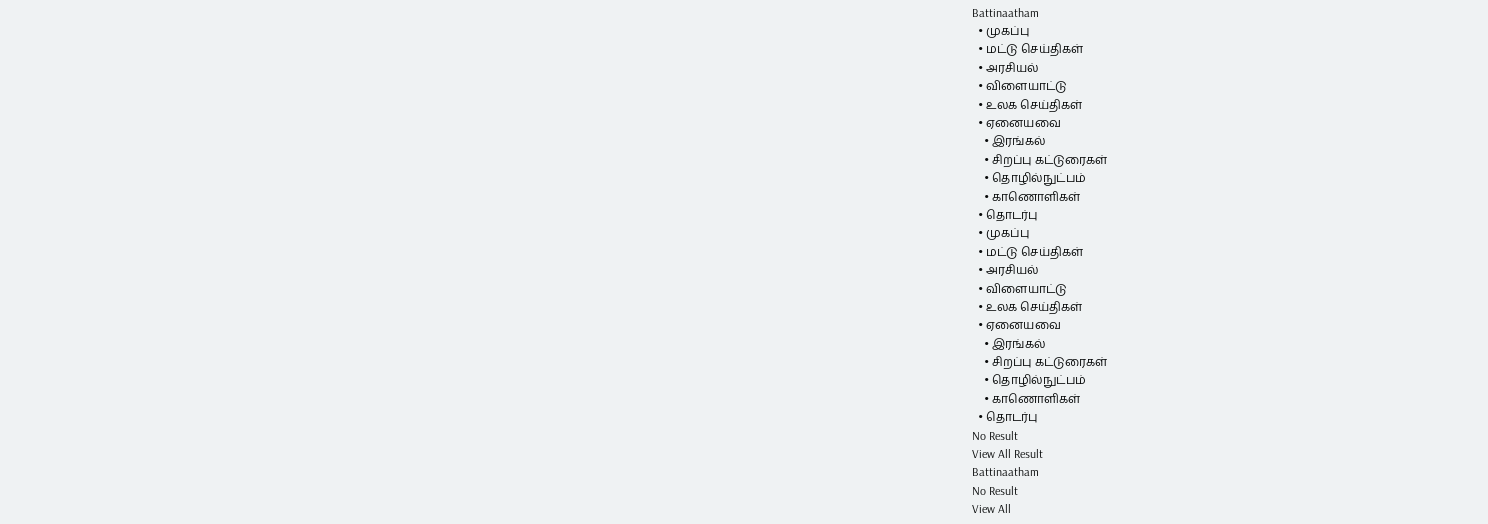Battinaatham
  • முகப்பு
  • மட்டு செய்திகள்
  • அரசியல்
  • விளையாட்டு
  • உலக செய்திகள்
  • ஏனையவை
    • இரங்கல்
    • சிறப்பு கட்டுரைகள்
    • தொழில்நுட்பம்
    • காணொளிகள்
  • தொடர்பு
  • முகப்பு
  • மட்டு செய்திகள்
  • அரசியல்
  • விளையாட்டு
  • உலக செய்திகள்
  • ஏனையவை
    • இரங்கல்
    • சிறப்பு கட்டுரைகள்
    • தொழில்நுட்பம்
    • காணொளிகள்
  • தொடர்பு
No Result
View All Result
Battinaatham
No Result
View All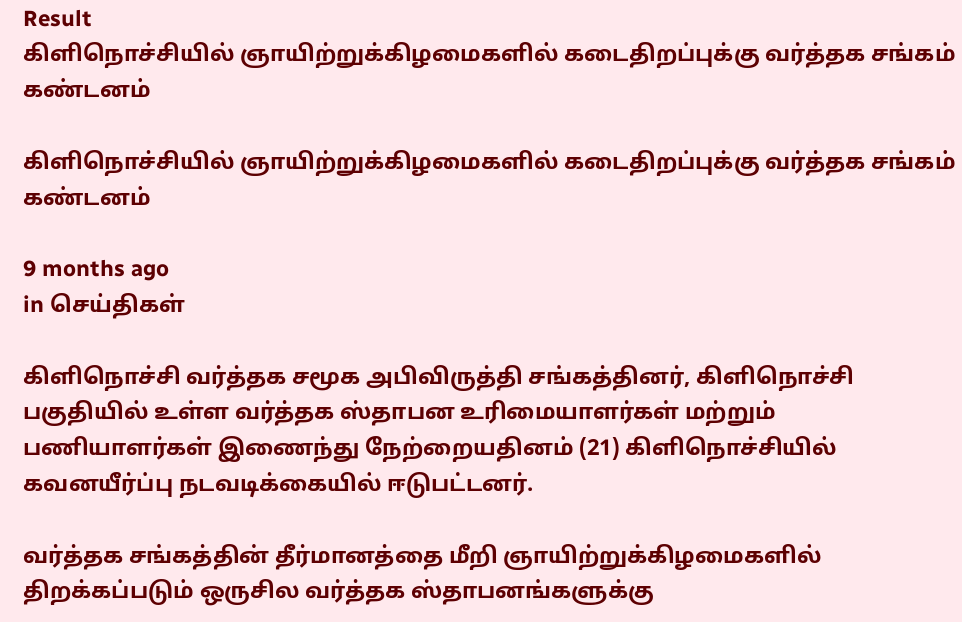Result
கிளிநொச்சியில் ஞாயிற்றுக்கிழமைகளில் கடைதிறப்புக்கு வர்த்தக சங்கம் கண்டனம்

கிளிநொச்சியில் ஞாயிற்றுக்கிழமைகளில் கடைதிறப்புக்கு வர்த்தக சங்கம் கண்டனம்

9 months ago
in செய்திகள்

கிளிநொச்சி வர்த்தக சமூக அபிவிருத்தி சங்கத்தினர், கிளிநொச்சி பகுதியில் உள்ள வர்த்தக ஸ்தாபன உரிமையாளர்கள் மற்றும் பணியாளர்கள் இணைந்து நேற்றையதினம் (21) கிளிநொச்சியில் கவனயீர்ப்பு நடவடிக்கையில் ஈடுபட்டனர்.

வர்த்தக சங்கத்தின் தீர்மானத்தை மீறி ஞாயிற்றுக்கிழமைகளில் திறக்கப்படும் ஒருசில வர்த்தக ஸ்தாபனங்களுக்கு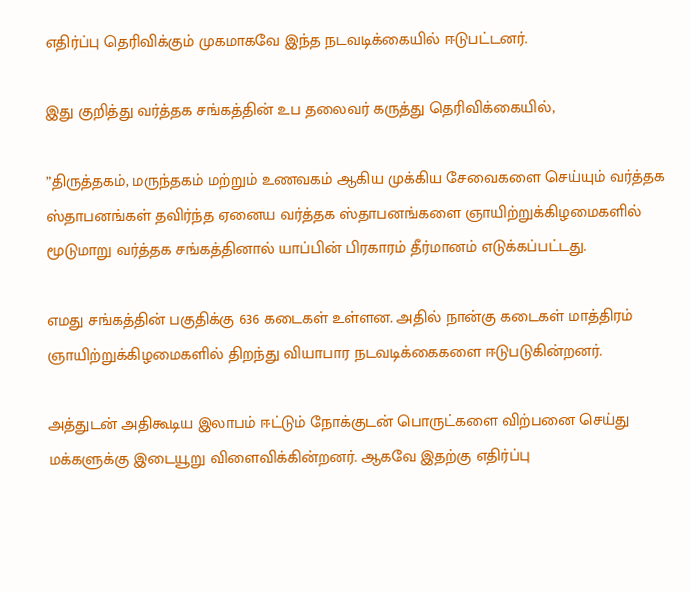எதிர்ப்பு தெரிவிக்கும் முகமாகவே இந்த நடவடிக்கையில் ஈடுபட்டனர்.

இது குறித்து வர்த்தக சங்கத்தின் உப தலைவர் கருத்து தெரிவிக்கையில்,

”திருத்தகம், மருந்தகம் மற்றும் உணவகம் ஆகிய முக்கிய சேவைகளை செய்யும் வர்த்தக ஸ்தாபனங்கள் தவிர்ந்த ஏனைய வர்த்தக ஸ்தாபனங்களை ஞாயிற்றுக்கிழமைகளில் மூடுமாறு வர்த்தக சங்கத்தினால் யாப்பின் பிரகாரம் தீர்மானம் எடுக்கப்பட்டது.

எமது சங்கத்தின் பகுதிக்கு 636 கடைகள் உள்ளன. அதில் நான்கு கடைகள் மாத்திரம் ஞாயிற்றுக்கிழமைகளில் திறந்து வியாபார நடவடிக்கைகளை ஈடுபடுகின்றனர்.

அத்துடன் அதிகூடிய இலாபம் ஈட்டும் நோக்குடன் பொருட்களை விற்பனை செய்து மக்களுக்கு இடையூறு விளைவிக்கின்றனர். ஆகவே இதற்கு எதிர்ப்பு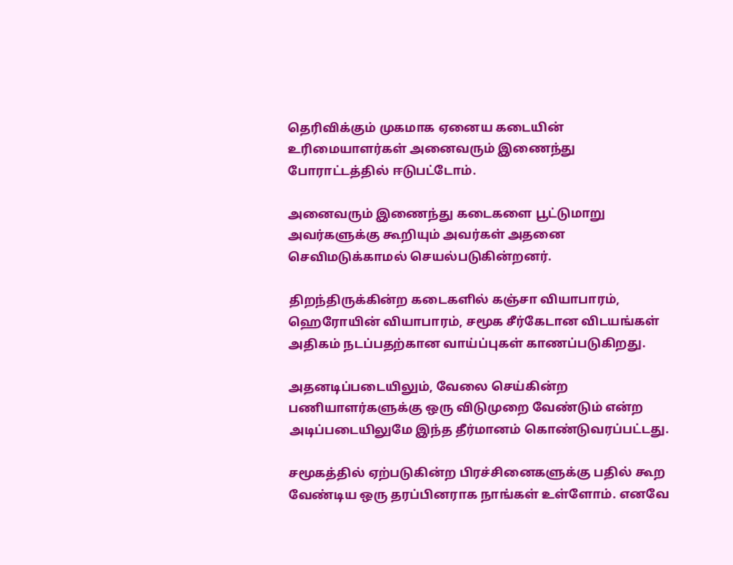தெரிவிக்கும் முகமாக ஏனைய கடையின் உரிமையாளர்கள் அனைவரும் இணைந்து போராட்டத்தில் ஈடுபட்டோம்.

அனைவரும் இணைந்து கடைகளை பூட்டுமாறு அவர்களுக்கு கூறியும் அவர்கள் அதனை செவிமடுக்காமல் செயல்படுகின்றனர்.

திறந்திருக்கின்ற கடைகளில் கஞ்சா வியாபாரம், ஹெரோயின் வியாபாரம், சமூக சீர்கேடான விடயங்கள் அதிகம் நடப்பதற்கான வாய்ப்புகள் காணப்படுகிறது.

அதனடிப்படையிலும், வேலை செய்கின்ற பணியாளர்களுக்கு ஒரு விடுமுறை வேண்டும் என்ற அடிப்படையிலுமே இந்த தீர்மானம் கொண்டுவரப்பட்டது.

சமூகத்தில் ஏற்படுகின்ற பிரச்சினைகளுக்கு பதில் கூற வேண்டிய ஒரு தரப்பினராக நாங்கள் உள்ளோம். எனவே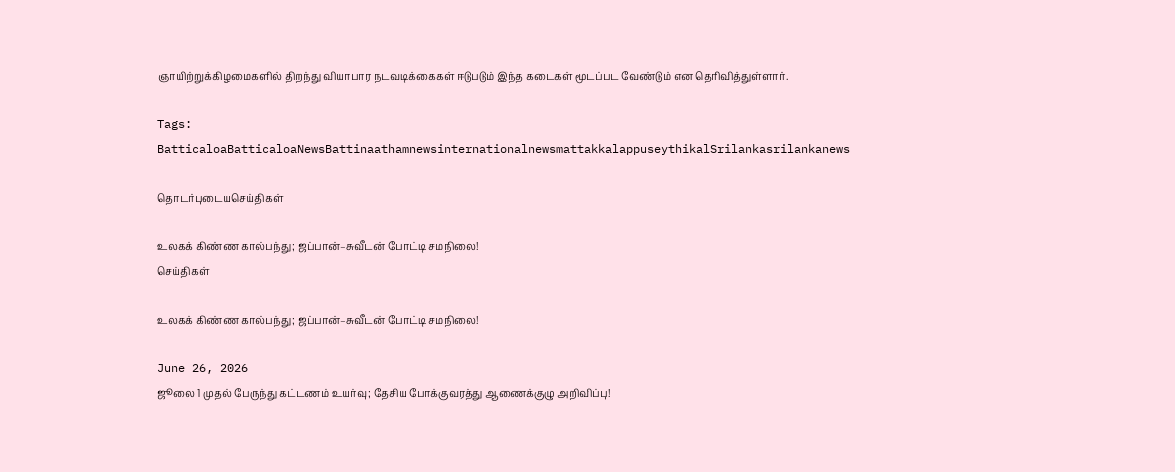ஞாயிற்றுக்கிழமைகளில் திறந்து வியாபார நடவடிக்கைகள் ஈடுபடும் இந்த கடைகள் மூடப்பட வேண்டும் என தெரிவித்துள்ளார்.

Tags: BatticaloaBatticaloaNewsBattinaathamnewsinternationalnewsmattakkalappuseythikalSrilankasrilankanews

தொடர்புடையசெய்திகள்

உலகக் கிண்ண கால்பந்து; ஜப்பான்–சுவீடன் போட்டி சமநிலை!
செய்திகள்

உலகக் கிண்ண கால்பந்து; ஜப்பான்–சுவீடன் போட்டி சமநிலை!

June 26, 2026
ஜூலை 1 முதல் பேருந்து கட்டணம் உயர்வு; தேசிய போக்குவரத்து ஆணைக்குழு அறிவிப்பு!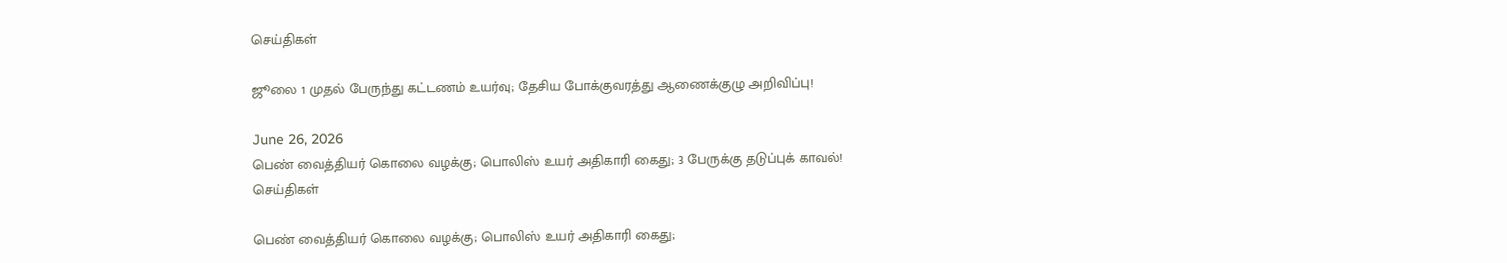செய்திகள்

ஜூலை 1 முதல் பேருந்து கட்டணம் உயர்வு; தேசிய போக்குவரத்து ஆணைக்குழு அறிவிப்பு!

June 26, 2026
பெண் வைத்தியர் கொலை வழக்கு; பொலிஸ் உயர் அதிகாரி கைது; 3 பேருக்கு தடுப்புக் காவல்!
செய்திகள்

பெண் வைத்தியர் கொலை வழக்கு; பொலிஸ் உயர் அதிகாரி கைது;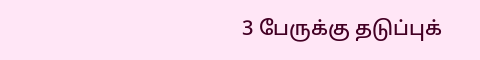3 பேருக்கு தடுப்புக்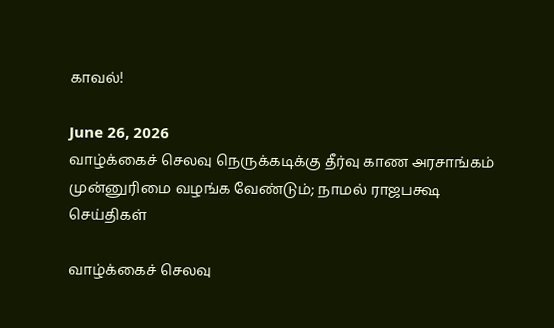காவல்!

June 26, 2026
வாழ்க்கைச் செலவு நெருக்கடிக்கு தீர்வு காண அரசாங்கம் முன்னுரிமை வழங்க வேண்டும்; நாமல் ராஜபக்ஷ
செய்திகள்

வாழ்க்கைச் செலவு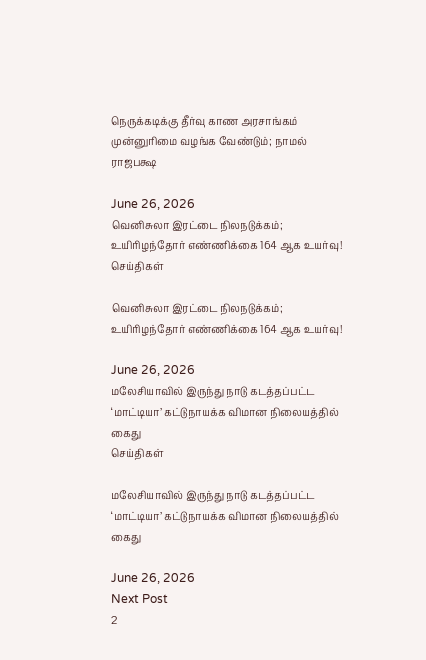நெருக்கடிக்கு தீர்வு காண அரசாங்கம் முன்னுரிமை வழங்க வேண்டும்; நாமல் ராஜபக்ஷ

June 26, 2026
வெனிசுலா இரட்டை நிலநடுக்கம்; உயிரிழந்தோர் எண்ணிக்கை 164 ஆக உயர்வு!
செய்திகள்

வெனிசுலா இரட்டை நிலநடுக்கம்; உயிரிழந்தோர் எண்ணிக்கை 164 ஆக உயர்வு!

June 26, 2026
மலேசியாவில் இருந்து நாடு கடத்தப்பட்ட ‘மாட்டியா’ கட்டுநாயக்க விமான நிலையத்தில் கைது
செய்திகள்

மலேசியாவில் இருந்து நாடு கடத்தப்பட்ட ‘மாட்டியா’ கட்டுநாயக்க விமான நிலையத்தில் கைது

June 26, 2026
Next Post
2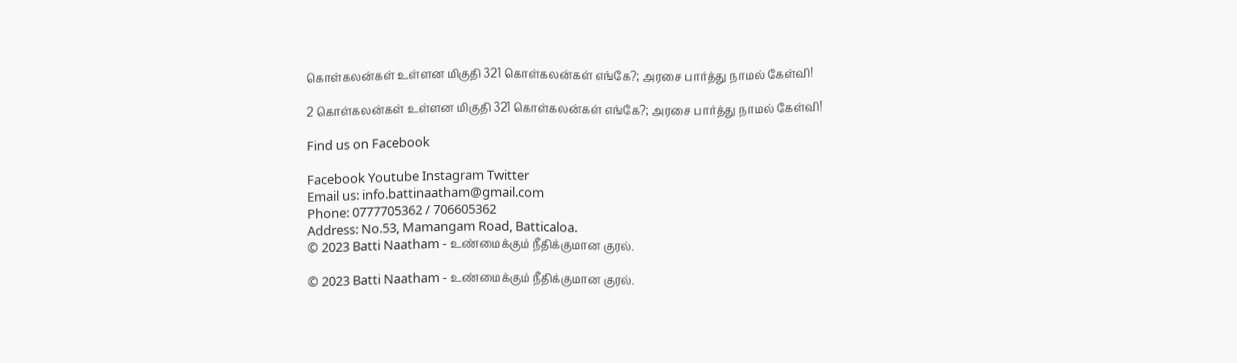கொள்கலன்கள் உள்ளன மிகுதி 321 கொள்கலன்கள் எங்கே?; அரசை பார்த்து நாமல் கேள்வி!

2 கொள்கலன்கள் உள்ளன மிகுதி 321 கொள்கலன்கள் எங்கே?; அரசை பார்த்து நாமல் கேள்வி!

Find us on Facebook

Facebook Youtube Instagram Twitter
Email us: info.battinaatham@gmail.com
Phone: 0777705362 / 706605362
Address: No.53, Mamangam Road, Batticaloa.
© 2023 Batti Naatham - உண்மைக்கும் நீதிக்குமான குரல்.

© 2023 Batti Naatham - உண்மைக்கும் நீதிக்குமான குரல்.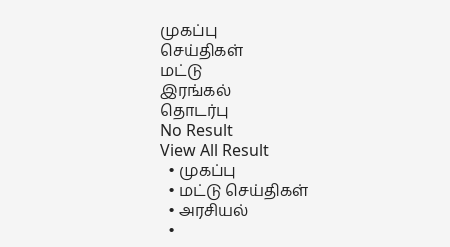முகப்பு
செய்திகள்
மட்டு
இரங்கல்
தொடர்பு
No Result
View All Result
  • முகப்பு
  • மட்டு செய்திகள்
  • அரசியல்
  •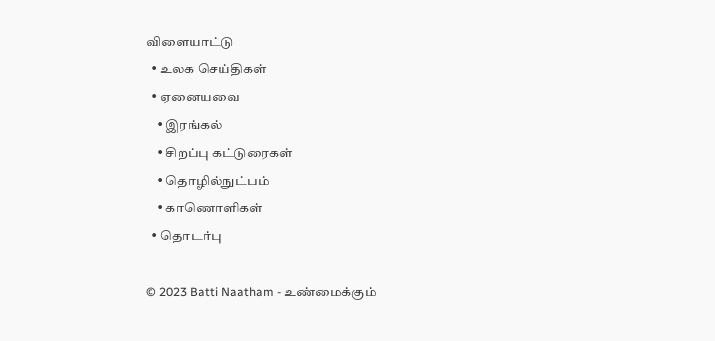விளையாட்டு
  • உலக செய்திகள்
  • ஏனையவை
    • இரங்கல்
    • சிறப்பு கட்டுரைகள்
    • தொழில்நுட்பம்
    • காணொளிகள்
  • தொடர்பு

© 2023 Batti Naatham - உண்மைக்கும்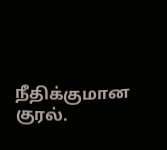நீதிக்குமான குரல்.